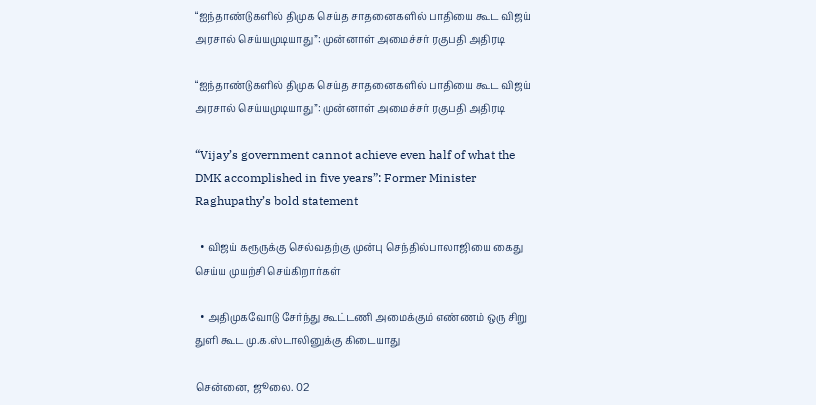“ஐந்தாண்டுகளில் திமுக செய்த சாதனைகளில் பாதியை கூட விஜய் அரசால் செய்யமுடியாது”: முன்னாள் அமைச்சர் ரகுபதி அதிரடி

“ஐந்தாண்டுகளில் திமுக செய்த சாதனைகளில் பாதியை கூட விஜய் அரசால் செய்யமுடியாது”: முன்னாள் அமைச்சர் ரகுபதி அதிரடி

“Vijay’s government cannot achieve even half of what the DMK accomplished in five years”: Former Minister Raghupathy’s bold statement

  • விஜய் கரூருக்கு செல்வதற்கு முன்பு செந்தில்பாலாஜியை கைது செய்ய முயற்சி செய்கிறார்கள்

  • அதிமுகவோடு சேர்ந்து கூட்டணி அமைக்கும் எண்ணம் ஒரு சிறு துளி கூட மு.க.ஸ்டாலினுக்கு கிடையாது

சென்னை, ஜூலை. 02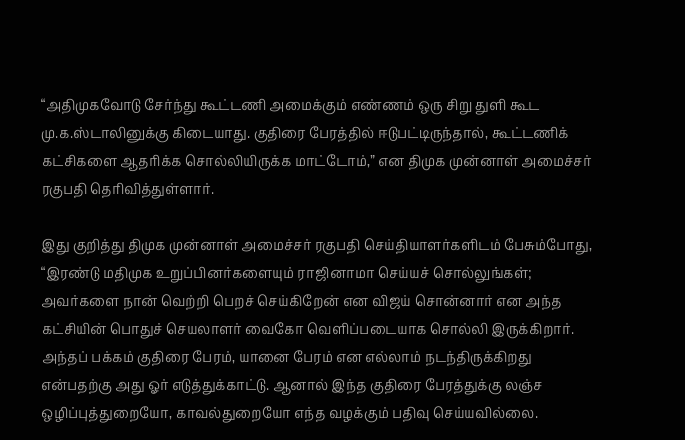“அதிமுகவோடு சேர்ந்து கூட்டணி அமைக்கும் எண்ணம் ஒரு சிறு துளி கூட மு.க.ஸ்டாலினுக்கு கிடையாது. குதிரை பேரத்தில் ஈடுபட்டிருந்தால், கூட்டணிக் கட்சிகளை ஆதரிக்க சொல்லியிருக்க மாட்டோம்,” என திமுக முன்னாள் அமைச்சர் ரகுபதி தெரிவித்துள்ளார்.

இது குறித்து திமுக முன்னாள் அமைச்சர் ரகுபதி செய்தியாளர்களிடம் பேசும்போது, “இரண்டு மதிமுக உறுப்பினர்களையும் ராஜினாமா செய்யச் சொல்லுங்கள்; அவர்களை நான் வெற்றி பெறச் செய்கிறேன் என விஜய் சொன்னார் என அந்த கட்சியின் பொதுச் செயலாளர் வைகோ வெளிப்படையாக சொல்லி இருக்கிறார். அந்தப் பக்கம் குதிரை பேரம், யானை பேரம் என எல்லாம் நடந்திருக்கிறது என்பதற்கு அது ஓர் எடுத்துக்காட்டு. ஆனால் இந்த குதிரை பேரத்துக்கு லஞ்ச ஒழிப்புத்துறையோ, காவல்துறையோ எந்த வழக்கும் பதிவு செய்யவில்லை.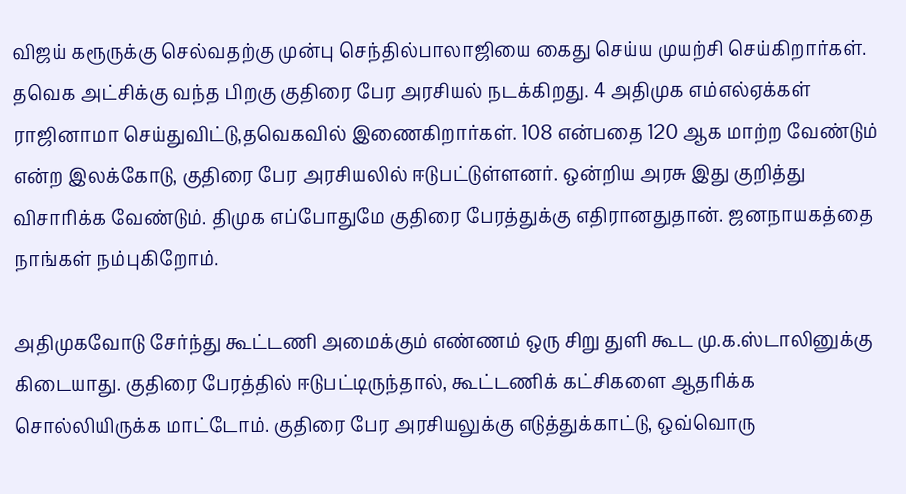விஜய் கரூருக்கு செல்வதற்கு முன்பு செந்தில்பாலாஜியை கைது செய்ய முயற்சி செய்கிறார்கள். தவெக அட்சிக்கு வந்த பிறகு குதிரை பேர அரசியல் நடக்கிறது. 4 அதிமுக எம்எல்ஏக்கள் ராஜினாமா செய்துவிட்டு,தவெகவில் இணைகிறார்கள். 108 என்பதை 120 ஆக மாற்ற வேண்டும் என்ற இலக்கோடு, குதிரை பேர அரசியலில் ஈடுபட்டுள்ளனர். ஒன்றிய அரசு இது குறித்து விசாரிக்க வேண்டும். திமுக எப்போதுமே குதிரை பேரத்துக்கு எதிரானதுதான். ஜனநாயகத்தை நாங்கள் நம்புகிறோம்.

அதிமுகவோடு சேர்ந்து கூட்டணி அமைக்கும் எண்ணம் ஒரு சிறு துளி கூட மு.க.ஸ்டாலினுக்கு கிடையாது. குதிரை பேரத்தில் ஈடுபட்டிருந்தால், கூட்டணிக் கட்சிகளை ஆதரிக்க சொல்லியிருக்க மாட்டோம். குதிரை பேர அரசியலுக்கு எடுத்துக்காட்டு, ஒவ்வொரு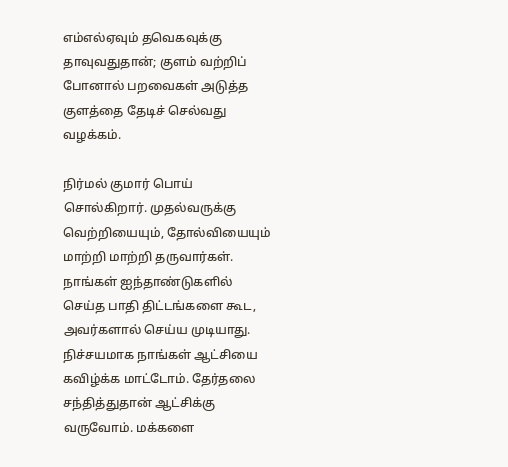எம்எல்ஏவும் தவெகவுக்கு தாவுவதுதான்; குளம் வற்றிப் போனால் பறவைகள் அடுத்த குளத்தை தேடிச் செல்வது வழக்கம்.

நிர்மல் குமார் பொய் சொல்கிறார். முதல்வருக்கு வெற்றியையும், தோல்வியையும் மாற்றி மாற்றி தருவார்கள். நாங்கள் ஐந்தாண்டுகளில் செய்த பாதி திட்டங்களை கூட, அவர்களால் செய்ய முடியாது. நிச்சயமாக நாங்கள் ஆட்சியை கவிழ்க்க மாட்டோம். தேர்தலை சந்தித்துதான் ஆட்சிக்கு வருவோம். மக்களை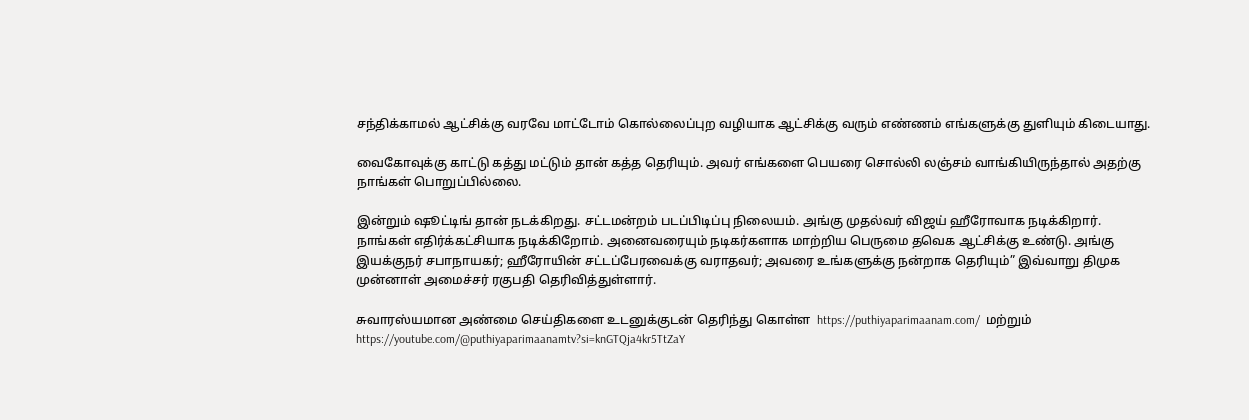சந்திக்காமல் ஆட்சிக்கு வரவே மாட்டோம் கொல்லைப்புற வழியாக ஆட்சிக்கு வரும் எண்ணம் எங்களுக்கு துளியும் கிடையாது.

வைகோவுக்கு காட்டு கத்து மட்டும் தான் கத்த தெரியும். அவர் எங்களை பெயரை சொல்லி லஞ்சம் வாங்கியிருந்தால் அதற்கு நாங்கள் பொறுப்பில்லை.

இன்றும் ஷூட்டிங் தான் நடக்கிறது. சட்டமன்றம் படப்பிடிப்பு நிலையம். அங்கு முதல்வர் விஜய் ஹீரோவாக நடிக்கிறார். நாங்கள் எதிர்க்கட்சியாக நடிக்கிறோம். அனைவரையும் நடிகர்களாக மாற்றிய பெருமை தவெக ஆட்சிக்கு உண்டு. அங்கு இயக்குநர் சபாநாயகர்; ஹீரோயின் சட்டப்பேரவைக்கு வராதவர்; அவரை உங்களுக்கு நன்றாக தெரியும்” இவ்வாறு திமுக முன்னாள் அமைச்சர் ரகுபதி தெரிவித்துள்ளார்.

சுவாரஸ்யமான அண்மை செய்திகளை உடனுக்குடன் தெரிந்து கொள்ள  https://puthiyaparimaanam.com/  மற்றும் https://youtube.com/@puthiyaparimaanamtv?si=knGTQja4kr5TtZaY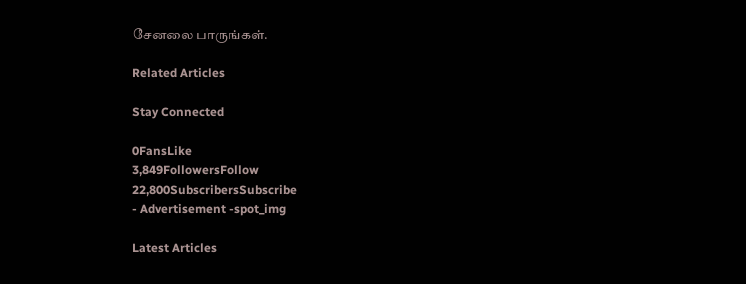சேனலை பாருங்கள்.

Related Articles

Stay Connected

0FansLike
3,849FollowersFollow
22,800SubscribersSubscribe
- Advertisement -spot_img

Latest Articles